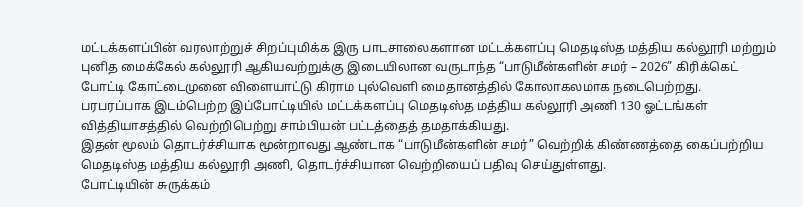மட்டக்களப்பின் வரலாற்றுச் சிறப்புமிக்க இரு பாடசாலைகளான மட்டக்களப்பு மெதடிஸ்த மத்திய கல்லூரி மற்றும் புனித மைக்கேல் கல்லூரி ஆகியவற்றுக்கு இடையிலான வருடாந்த “பாடுமீன்களின் சமர் – 2026” கிரிக்கெட் போட்டி கோட்டைமுனை விளையாட்டு கிராம புல்வெளி மைதானத்தில் கோலாகலமாக நடைபெற்றது.
பரபரப்பாக இடம்பெற்ற இப்போட்டியில் மட்டக்களப்பு மெதடிஸ்த மத்திய கல்லூரி அணி 130 ஓட்டங்கள் வித்தியாசத்தில் வெற்றிபெற்று சாம்பியன் பட்டத்தைத் தமதாக்கியது.
இதன் மூலம் தொடர்ச்சியாக மூன்றாவது ஆண்டாக “பாடுமீன்களின் சமர்” வெற்றிக் கிண்ணத்தை கைப்பற்றிய மெதடிஸ்த மத்திய கல்லூரி அணி, தொடர்ச்சியான வெற்றியைப் பதிவு செய்துள்ளது.
போட்டியின் சுருக்கம்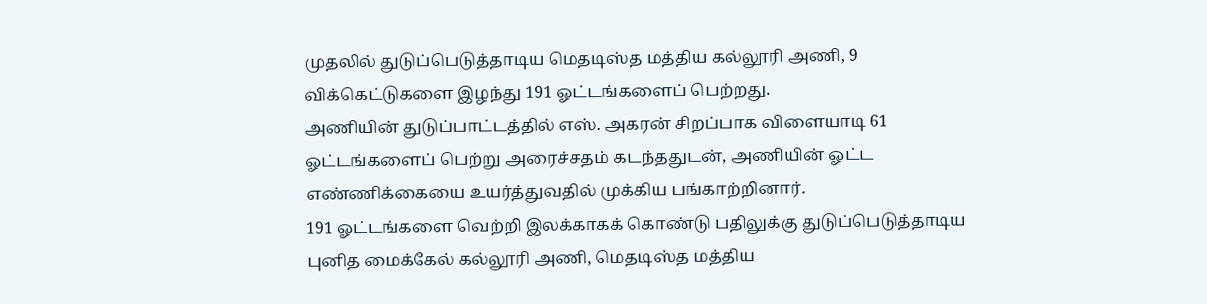முதலில் துடுப்பெடுத்தாடிய மெதடிஸ்த மத்திய கல்லூரி அணி, 9 விக்கெட்டுகளை இழந்து 191 ஓட்டங்களைப் பெற்றது.
அணியின் துடுப்பாட்டத்தில் எஸ். அகரன் சிறப்பாக விளையாடி 61 ஓட்டங்களைப் பெற்று அரைச்சதம் கடந்ததுடன், அணியின் ஓட்ட எண்ணிக்கையை உயர்த்துவதில் முக்கிய பங்காற்றினார்.
191 ஓட்டங்களை வெற்றி இலக்காகக் கொண்டு பதிலுக்கு துடுப்பெடுத்தாடிய புனித மைக்கேல் கல்லூரி அணி, மெதடிஸ்த மத்திய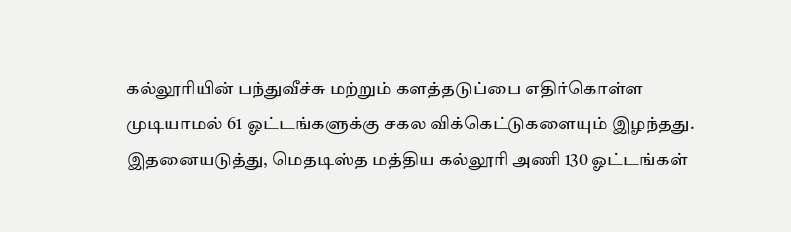கல்லூரியின் பந்துவீச்சு மற்றும் களத்தடுப்பை எதிர்கொள்ள முடியாமல் 61 ஓட்டங்களுக்கு சகல விக்கெட்டுகளையும் இழந்தது.
இதனையடுத்து, மெதடிஸ்த மத்திய கல்லூரி அணி 130 ஓட்டங்கள்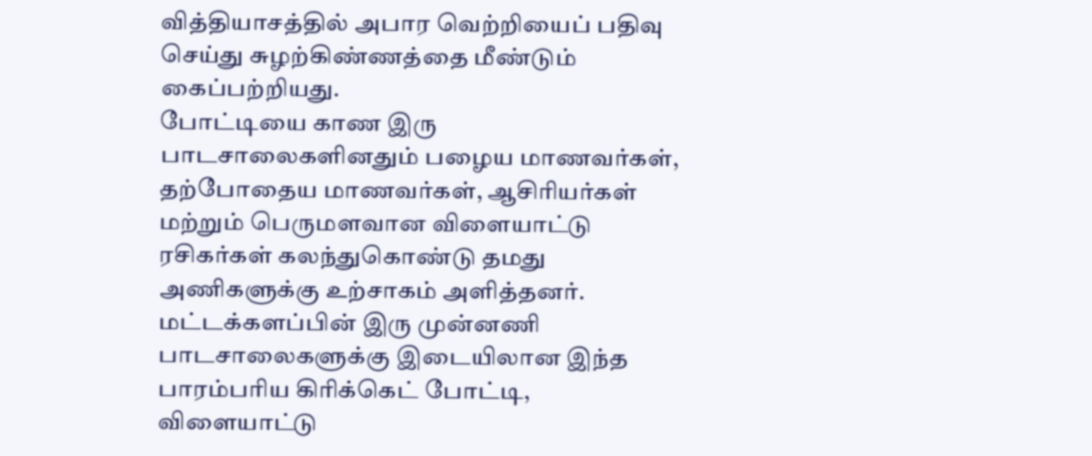வித்தியாசத்தில் அபார வெற்றியைப் பதிவு செய்து சுழற்கிண்ணத்தை மீண்டும் கைப்பற்றியது.
போட்டியை காண இரு பாடசாலைகளினதும் பழைய மாணவர்கள், தற்போதைய மாணவர்கள், ஆசிரியர்கள் மற்றும் பெருமளவான விளையாட்டு ரசிகர்கள் கலந்துகொண்டு தமது அணிகளுக்கு உற்சாகம் அளித்தனர்.
மட்டக்களப்பின் இரு முன்னணி பாடசாலைகளுக்கு இடையிலான இந்த பாரம்பரிய கிரிக்கெட் போட்டி, விளையாட்டு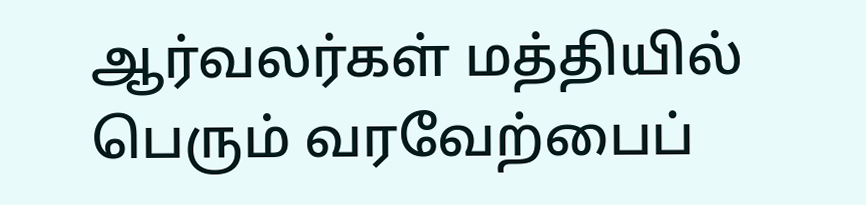ஆர்வலர்கள் மத்தியில் பெரும் வரவேற்பைப்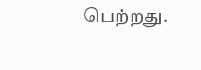பெற்றது.